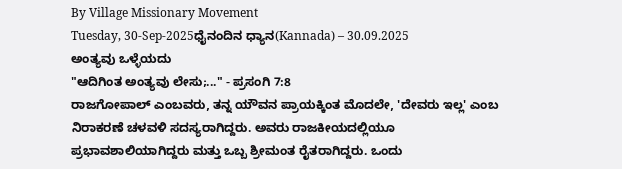By Village Missionary Movement
Tuesday, 30-Sep-2025ಧೈನಂದಿನ ಧ್ಯಾನ(Kannada) – 30.09.2025
ಅಂತ್ಯವು ಒಳ್ಳೆಯದು
"ಆದಿಗಿಂತ ಅಂತ್ಯವು ಲೇಸು;..." - ಪ್ರಸಂಗಿ 7:8
ರಾಜಗೋಪಾಲ್ ಎಂಬವರು, ತನ್ನ ಯೌವನ ಪ್ರಾಯಕ್ಕಿಂತ ಮೊದಲೇ, 'ದೇವರು ಇಲ್ಲ' ಎಂಬ ನಿರಾಕರಣೆ ಚಳವಳಿ ಸದಸ್ಯರಾಗಿದ್ದರು. ಅವರು ರಾಜಕೀಯದಲ್ಲಿಯೂ ಪ್ರಭಾವಶಾಲಿಯಾಗಿದ್ದರು ಮತ್ತು ಒಬ್ಬ ಶ್ರೀಮಂತ ರೈತರಾಗಿದ್ದರು. ಒಂದು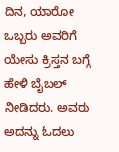ದಿನ, ಯಾರೋ ಒಬ್ಬರು ಅವರಿಗೆ ಯೇಸು ಕ್ರಿಸ್ತನ ಬಗ್ಗೆ ಹೇಳಿ ಬೈಬಲ್ ನೀಡಿದರು. ಅವರು ಅದನ್ನು ಓದಲು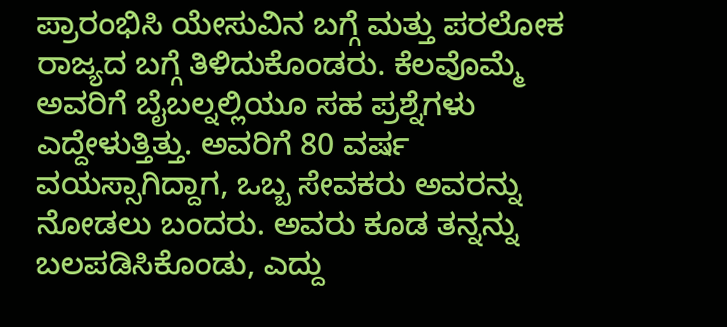ಪ್ರಾರಂಭಿಸಿ ಯೇಸುವಿನ ಬಗ್ಗೆ ಮತ್ತು ಪರಲೋಕ ರಾಜ್ಯದ ಬಗ್ಗೆ ತಿಳಿದುಕೊಂಡರು. ಕೆಲವೊಮ್ಮೆ ಅವರಿಗೆ ಬೈಬಲ್ನಲ್ಲಿಯೂ ಸಹ ಪ್ರಶ್ನೆಗಳು ಎದ್ದೇಳುತ್ತಿತ್ತು. ಅವರಿಗೆ 80 ವರ್ಷ ವಯಸ್ಸಾಗಿದ್ದಾಗ, ಒಬ್ಬ ಸೇವಕರು ಅವರನ್ನು ನೋಡಲು ಬಂದರು. ಅವರು ಕೂಡ ತನ್ನನ್ನು ಬಲಪಡಿಸಿಕೊಂಡು, ಎದ್ದು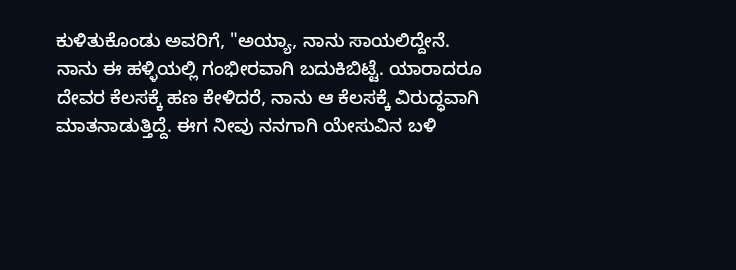ಕುಳಿತುಕೊಂಡು ಅವರಿಗೆ, "ಅಯ್ಯಾ, ನಾನು ಸಾಯಲಿದ್ದೇನೆ. ನಾನು ಈ ಹಳ್ಳಿಯಲ್ಲಿ ಗಂಭೀರವಾಗಿ ಬದುಕಿಬಿಟ್ಟೆ. ಯಾರಾದರೂ ದೇವರ ಕೆಲಸಕ್ಕೆ ಹಣ ಕೇಳಿದರೆ, ನಾನು ಆ ಕೆಲಸಕ್ಕೆ ವಿರುದ್ಧವಾಗಿ ಮಾತನಾಡುತ್ತಿದ್ದೆ. ಈಗ ನೀವು ನನಗಾಗಿ ಯೇಸುವಿನ ಬಳಿ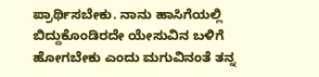ಪ್ರಾರ್ಥಿಸಬೇಕು. ನಾನು ಹಾಸಿಗೆಯಲ್ಲಿ ಬಿದ್ದುಕೊಂಡಿರದೇ ಯೇಸುವಿನ ಬಳಿಗೆ ಹೋಗಬೇಕು ಎಂದು ಮಗುವಿನಂತೆ ತನ್ನ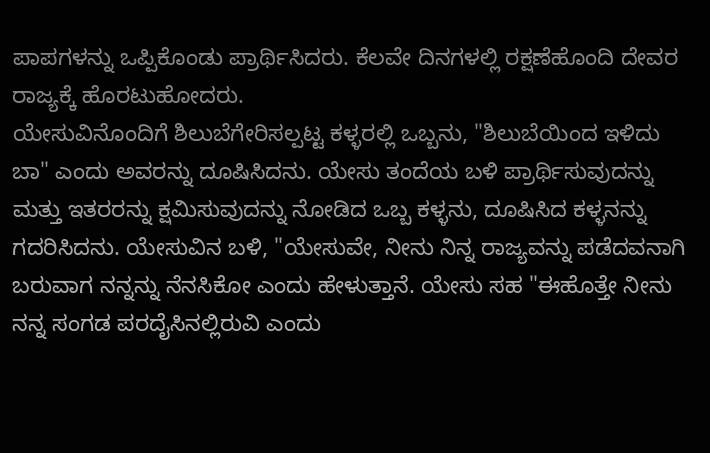ಪಾಪಗಳನ್ನು ಒಪ್ಪಿಕೊಂಡು ಪ್ರಾರ್ಥಿಸಿದರು. ಕೆಲವೇ ದಿನಗಳಲ್ಲಿ ರಕ್ಷಣೆಹೊಂದಿ ದೇವರ ರಾಜ್ಯಕ್ಕೆ ಹೊರಟುಹೋದರು.
ಯೇಸುವಿನೊಂದಿಗೆ ಶಿಲುಬೆಗೇರಿಸಲ್ಪಟ್ಟ ಕಳ್ಳರಲ್ಲಿ ಒಬ್ಬನು, "ಶಿಲುಬೆಯಿಂದ ಇಳಿದು ಬಾ" ಎಂದು ಅವರನ್ನು ದೂಷಿಸಿದನು. ಯೇಸು ತಂದೆಯ ಬಳಿ ಪ್ರಾರ್ಥಿಸುವುದನ್ನು ಮತ್ತು ಇತರರನ್ನು ಕ್ಷಮಿಸುವುದನ್ನು ನೋಡಿದ ಒಬ್ಬ ಕಳ್ಳನು, ದೂಷಿಸಿದ ಕಳ್ಳನನ್ನು ಗದರಿಸಿದನು. ಯೇಸುವಿನ ಬಳಿ, "ಯೇಸುವೇ, ನೀನು ನಿನ್ನ ರಾಜ್ಯವನ್ನು ಪಡೆದವನಾಗಿ ಬರುವಾಗ ನನ್ನನ್ನು ನೆನಸಿಕೋ ಎಂದು ಹೇಳುತ್ತಾನೆ. ಯೇಸು ಸಹ "ಈಹೊತ್ತೇ ನೀನು ನನ್ನ ಸಂಗಡ ಪರದೈಸಿನಲ್ಲಿರುವಿ ಎಂದು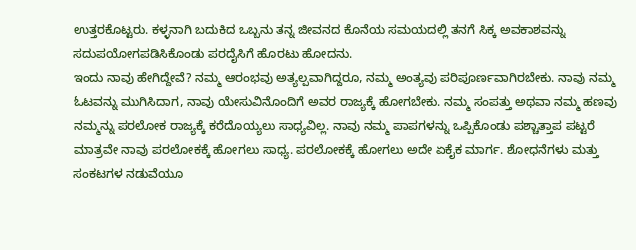ಉತ್ತರಕೊಟ್ಟರು. ಕಳ್ಳನಾಗಿ ಬದುಕಿದ ಒಬ್ಬನು ತನ್ನ ಜೀವನದ ಕೊನೆಯ ಸಮಯದಲ್ಲಿ ತನಗೆ ಸಿಕ್ಕ ಅವಕಾಶವನ್ನು ಸದುಪಯೋಗಪಡಿಸಿಕೊಂಡು ಪರದೈಸಿಗೆ ಹೊರಟು ಹೋದನು.
ಇಂದು ನಾವು ಹೇಗಿದ್ದೇವೆ? ನಮ್ಮ ಆರಂಭವು ಅತ್ಯಲ್ಪವಾಗಿದ್ದರೂ, ನಮ್ಮ ಅಂತ್ಯವು ಪರಿಪೂರ್ಣವಾಗಿರಬೇಕು. ನಾವು ನಮ್ಮ ಓಟವನ್ನು ಮುಗಿಸಿದಾಗ, ನಾವು ಯೇಸುವಿನೊಂದಿಗೆ ಅವರ ರಾಜ್ಯಕ್ಕೆ ಹೋಗಬೇಕು. ನಮ್ಮ ಸಂಪತ್ತು ಅಥವಾ ನಮ್ಮ ಹಣವು ನಮ್ಮನ್ನು ಪರಲೋಕ ರಾಜ್ಯಕ್ಕೆ ಕರೆದೊಯ್ಯಲು ಸಾಧ್ಯವಿಲ್ಲ. ನಾವು ನಮ್ಮ ಪಾಪಗಳನ್ನು ಒಪ್ಪಿಕೊಂಡು ಪಶ್ಚಾತ್ತಾಪ ಪಟ್ಟರೆ ಮಾತ್ರವೇ ನಾವು ಪರಲೋಕಕ್ಕೆ ಹೋಗಲು ಸಾಧ್ಯ. ಪರಲೋಕಕ್ಕೆ ಹೋಗಲು ಅದೇ ಏಕೈಕ ಮಾರ್ಗ. ಶೋಧನೆಗಳು ಮತ್ತು ಸಂಕಟಗಳ ನಡುವೆಯೂ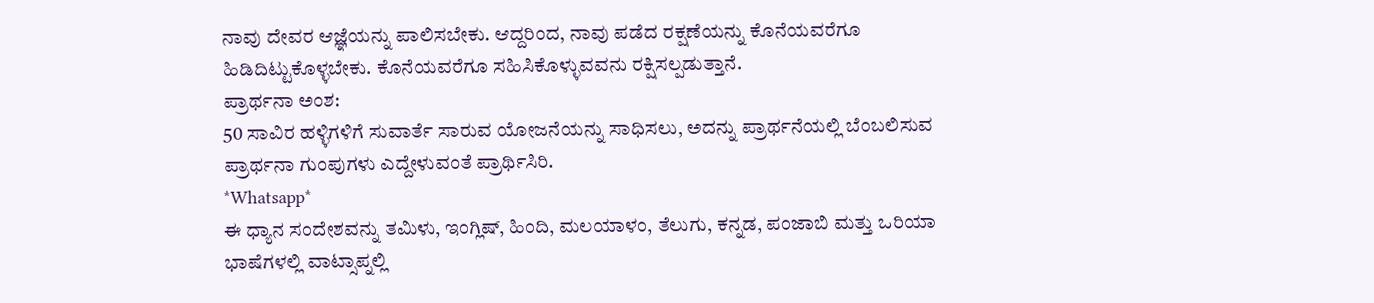ನಾವು ದೇವರ ಆಜ್ಞೆಯನ್ನು ಪಾಲಿಸಬೇಕು. ಆದ್ದರಿಂದ, ನಾವು ಪಡೆದ ರಕ್ಷಣೆಯನ್ನು ಕೊನೆಯವರೆಗೂ ಹಿಡಿದಿಟ್ಟುಕೊಳ್ಳಬೇಕು. ಕೊನೆಯವರೆಗೂ ಸಹಿಸಿಕೊಳ್ಳುವವನು ರಕ್ಷಿಸಲ್ಪಡುತ್ತಾನೆ.
ಪ್ರಾರ್ಥನಾ ಅಂಶ:
50 ಸಾವಿರ ಹಳ್ಳಿಗಳಿಗೆ ಸುವಾರ್ತೆ ಸಾರುವ ಯೋಜನೆಯನ್ನು ಸಾಧಿಸಲು, ಅದನ್ನು ಪ್ರಾರ್ಥನೆಯಲ್ಲಿ ಬೆಂಬಲಿಸುವ ಪ್ರಾರ್ಥನಾ ಗುಂಪುಗಳು ಎದ್ದೇಳುವಂತೆ ಪ್ರಾರ್ಥಿಸಿರಿ.
*Whatsapp*
ಈ ಧ್ಯಾನ ಸಂದೇಶವನ್ನು ತಮಿಳು, ಇಂಗ್ಲಿಷ್, ಹಿಂದಿ, ಮಲಯಾಳಂ, ತೆಲುಗು, ಕನ್ನಡ, ಪಂಜಾಬಿ ಮತ್ತು ಒರಿಯಾ ಭಾಷೆಗಳಲ್ಲಿ ವಾಟ್ಸಾಪ್ನಲ್ಲಿ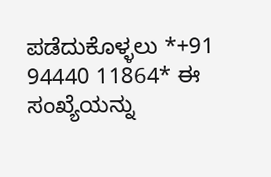ಪಡೆದುಕೊಳ್ಳಲು *+91 94440 11864* ಈ ಸಂಖ್ಯೆಯನ್ನು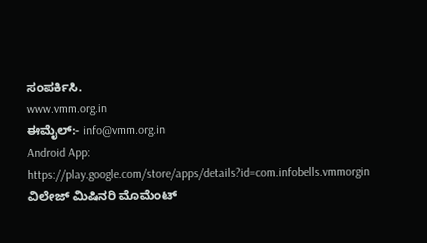ಸಂಪರ್ಕಿಸಿ.
www.vmm.org.in
ಈಮೈಲ್:- info@vmm.org.in
Android App: https://play.google.com/store/apps/details?id=com.infobells.vmmorgin
ವಿಲೇಜ್ ಮಿಷಿನರಿ ಮೊಮೆಂಟ್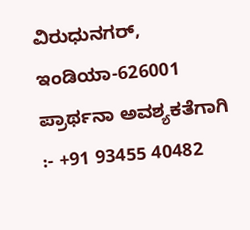ವಿರುಧುನಗರ್, ಇಂಡಿಯಾ-626001
ಪ್ರಾರ್ಥನಾ ಅವಶ್ಯಕತೆಗಾಗಿ :- +91 93455 40482